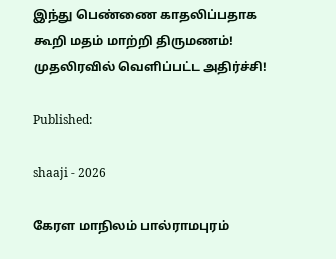இந்து பெண்ணை காதலிப்பதாக கூறி மதம் மாற்றி திருமணம்! முதலிரவில் வெளிப்பட்ட அதிர்ச்சி!

Published:

shaaji - 2026

கேரள மாநிலம் பால்ராமபுரம்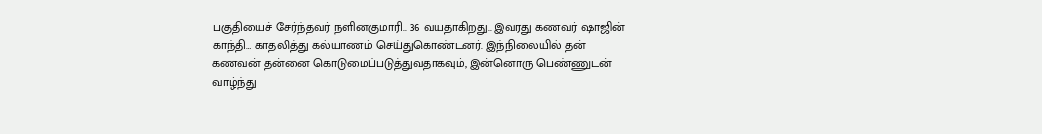பகுதியைச் சேர்ந்தவர் நளினகுமாரி.. 36 வயதாகிறது.. இவரது கணவர் ஷாஜின் காந்தி… காதலித்து கல்யாணம் செய்துகொண்டனர். இந்நிலையில் தன் கணவன் தன்னை கொடுமைப்படுத்துவதாகவும், இன்னொரு பெண்ணுடன் வாழ்ந்து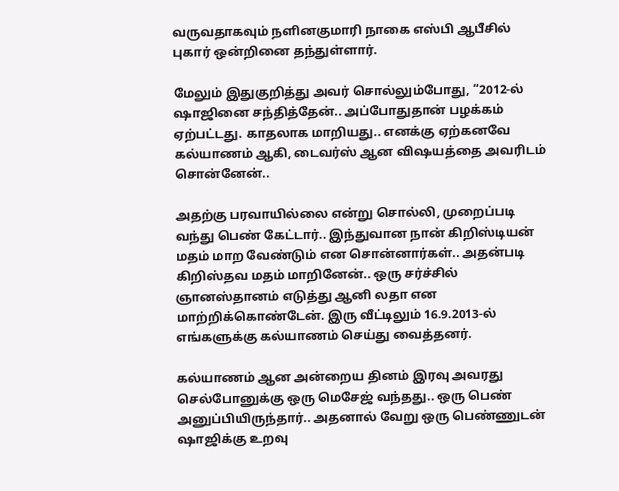வருவதாகவும் நளினகுமாரி நாகை எஸ்பி ஆபீசில் புகார் ஒன்றினை தந்துள்ளார்.

மேலும் இதுகுறித்து அவர் சொல்லும்போது, “2012-ல் ஷாஜினை சந்தித்தேன்.. அப்போதுதான் பழக்கம் ஏற்பட்டது. காதலாக மாறியது.. எனக்கு ஏற்கனவே கல்யாணம் ஆகி, டைவர்ஸ் ஆன விஷயத்தை அவரிடம் சொன்னேன்..

அதற்கு பரவாயில்லை என்று சொல்லி, முறைப்படி வந்து பெண் கேட்டார்.. இந்துவான நான் கிறிஸ்டியன் மதம் மாற வேண்டும் என சொன்னார்கள்.. அதன்படி கிறிஸ்தவ மதம் மாறினேன்.. ஒரு சர்ச்சில் ஞானஸ்தானம் எடுத்து ஆனி லதா என மாற்றிக்கொண்டேன். இரு வீட்டிலும் 16.9.2013-ல் எங்களுக்கு கல்யாணம் செய்து வைத்தனர்.

கல்யாணம் ஆன அன்றைய தினம் இரவு அவரது செல்போனுக்கு ஒரு மெசேஜ் வந்தது.. ஒரு பெண் அனுப்பியிருந்தார்.. அதனால் வேறு ஒரு பெண்ணுடன் ஷாஜிக்கு உறவு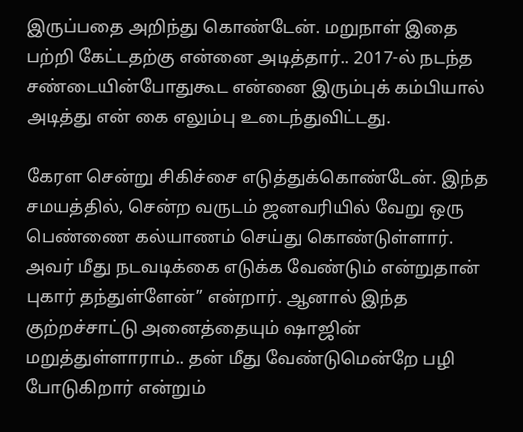இருப்பதை அறிந்து கொண்டேன். மறுநாள் இதை பற்றி கேட்டதற்கு என்னை அடித்தார்.. 2017-ல் நடந்த சண்டையின்போதுகூட என்னை இரும்புக் கம்பியால் அடித்து என் கை எலும்பு உடைந்துவிட்டது.

கேரள சென்று சிகிச்சை எடுத்துக்கொண்டேன். இந்த சமயத்தில், சென்ற வருடம் ஜனவரியில் வேறு ஒரு பெண்ணை கல்யாணம் செய்து கொண்டுள்ளார். அவர் மீது நடவடிக்கை எடுக்க வேண்டும் என்றுதான் புகார் தந்துள்ளேன்” என்றார். ஆனால் இந்த குற்றச்சாட்டு அனைத்தையும் ஷாஜின் மறுத்துள்ளாராம்.. தன் மீது வேண்டுமென்றே பழி போடுகிறார் என்றும்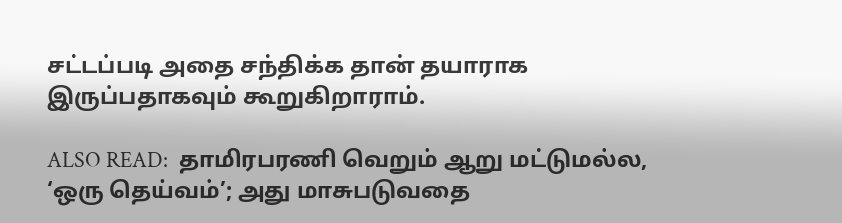சட்டப்படி அதை சந்திக்க தான் தயாராக இருப்பதாகவும் கூறுகிறாராம்.

ALSO READ:  தாமிரபரணி வெறும் ஆறு மட்டுமல்ல, ‘ஒரு தெய்வம்’; அது மாசுபடுவதை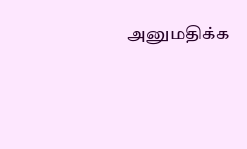அனுமதிக்க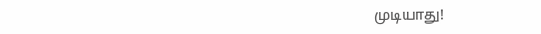முடியாது!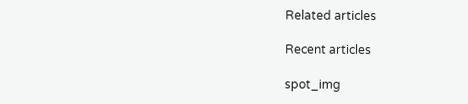Related articles

Recent articles

spot_img